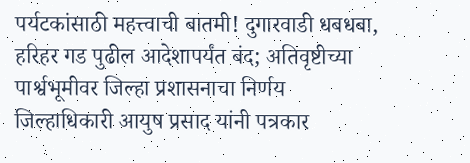पर्यटकांसाठी महत्त्वाची बातमी! दुगारवाडी धबधबा, हरिहर गड पुढील आदेशापर्यंत बंद; अतिवृष्टीच्या पार्श्वभूमीवर जिल्हा प्रशासनाचा निर्णय
जिल्हाधिकारी आयुष प्रसाद यांनी पत्रकार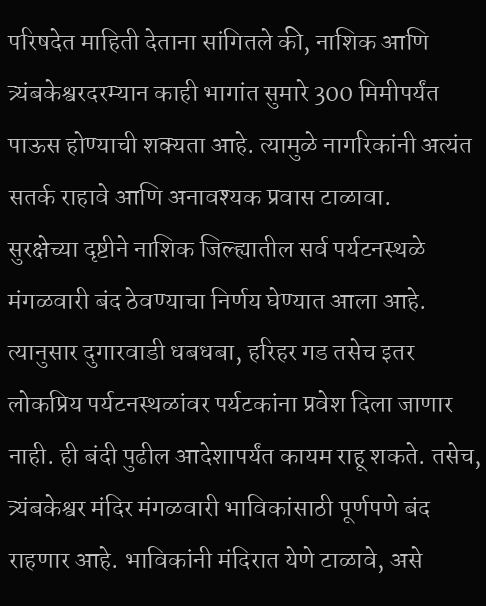परिषदेत माहिती देताना सांगितले की, नाशिक आणि त्र्यंबकेश्वरदरम्यान काही भागांत सुमारे 300 मिमीपर्यंत पाऊस होण्याची शक्यता आहे. त्यामुळे नागरिकांनी अत्यंत सतर्क राहावे आणि अनावश्यक प्रवास टाळावा.
सुरक्षेच्या दृष्टीने नाशिक जिल्ह्यातील सर्व पर्यटनस्थळे मंगळवारी बंद ठेवण्याचा निर्णय घेण्यात आला आहे. त्यानुसार दुगारवाडी धबधबा, हरिहर गड तसेच इतर लोकप्रिय पर्यटनस्थळांवर पर्यटकांना प्रवेश दिला जाणार नाही. ही बंदी पुढील आदेशापर्यंत कायम राहू शकते. तसेच, त्र्यंबकेश्वर मंदिर मंगळवारी भाविकांसाठी पूर्णपणे बंद राहणार आहे. भाविकांनी मंदिरात येणे टाळावे, असे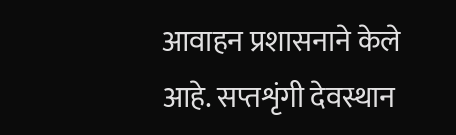आवाहन प्रशासनाने केले आहे. सप्तशृंगी देवस्थान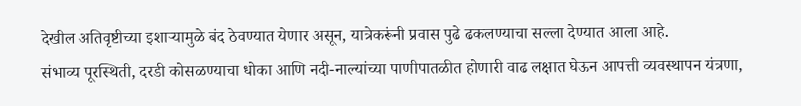देखील अतिवृष्टीच्या इशाऱ्यामुळे बंद ठेवण्यात येणार असून, यात्रेकरूंनी प्रवास पुढे ढकलण्याचा सल्ला देण्यात आला आहे.
संभाव्य पूरस्थिती, दरडी कोसळण्याचा धोका आणि नदी-नाल्यांच्या पाणीपातळीत होणारी वाढ लक्षात घेऊन आपत्ती व्यवस्थापन यंत्रणा,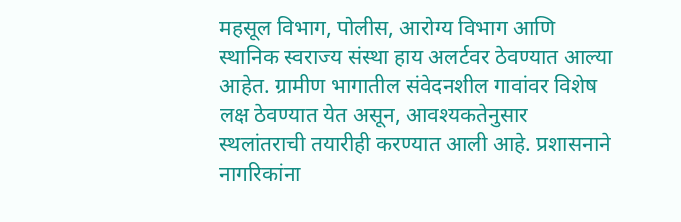महसूल विभाग, पोलीस, आरोग्य विभाग आणि स्थानिक स्वराज्य संस्था हाय अलर्टवर ठेवण्यात आल्या आहेत. ग्रामीण भागातील संवेदनशील गावांवर विशेष लक्ष ठेवण्यात येत असून, आवश्यकतेनुसार स्थलांतराची तयारीही करण्यात आली आहे. प्रशासनाने नागरिकांना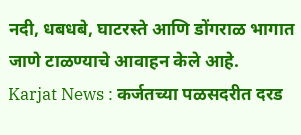नदी, धबधबे, घाटरस्ते आणि डोंगराळ भागात जाणे टाळण्याचे आवाहन केले आहे.
Karjat News : कर्जतच्या पळसदरीत दरड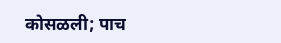कोसळली; पाच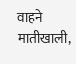वाहने मातीखाली,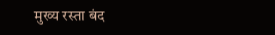मुख्य रस्ता बंद